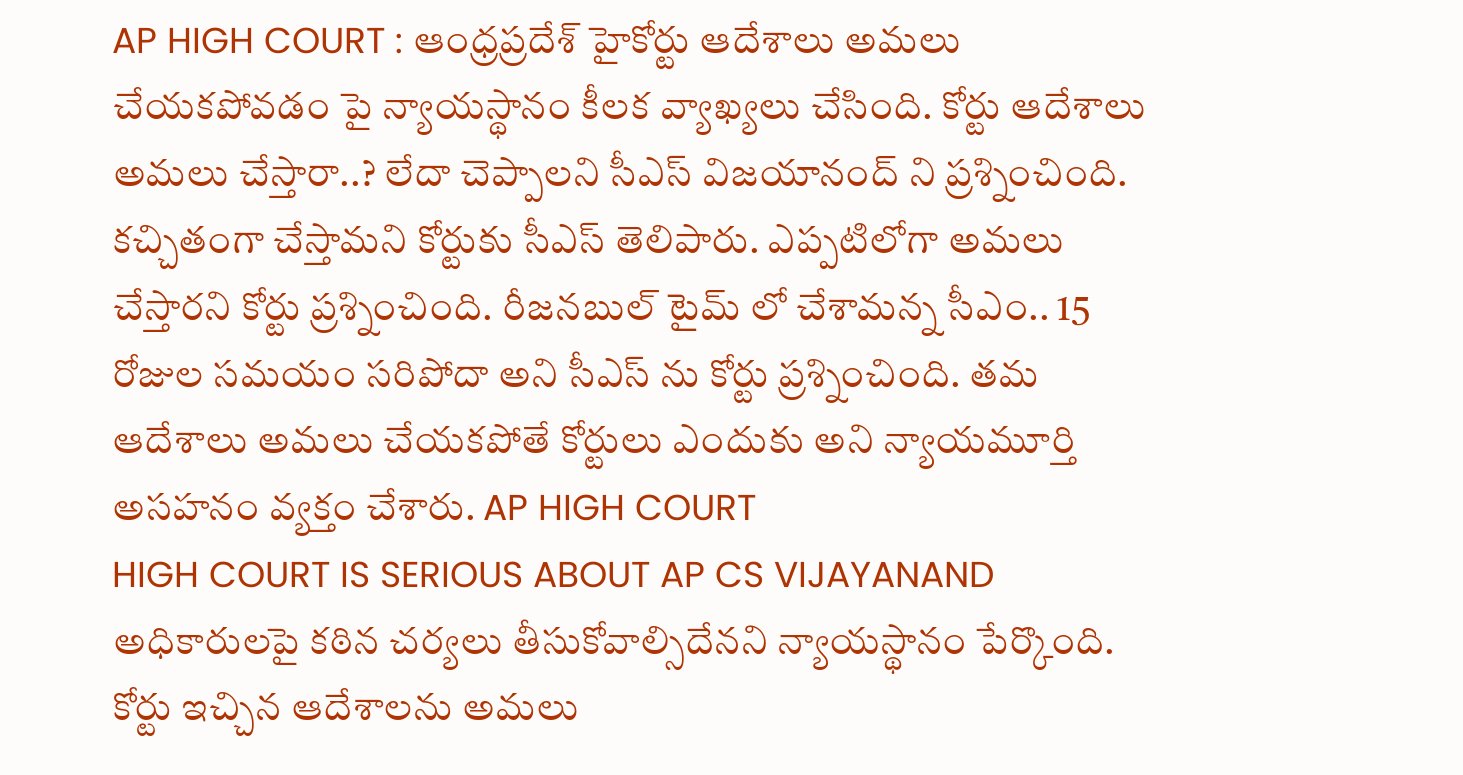AP HIGH COURT : ఆంధ్రప్రదేశ్ హైకోర్టు ఆదేశాలు అమలు చేయకపోవడం పై న్యాయస్థానం కీలక వ్యాఖ్యలు చేసింది. కోర్టు ఆదేశాలు అమలు చేస్తారా..? లేదా చెప్పాలని సీఎస్ విజయానంద్ ని ప్రశ్నించింది. కచ్చితంగా చేస్తామని కోర్టుకు సీఎస్ తెలిపారు. ఎప్పటిలోగా అమలు చేస్తారని కోర్టు ప్రశ్నించింది. రీజనబుల్ టైమ్ లో చేశామన్న సీఎం.. 15 రోజుల సమయం సరిపోదా అని సీఎస్ ను కోర్టు ప్రశ్నించింది. తమ ఆదేశాలు అమలు చేయకపోతే కోర్టులు ఎందుకు అని న్యాయమూర్తి అసహనం వ్యక్తం చేశారు. AP HIGH COURT
HIGH COURT IS SERIOUS ABOUT AP CS VIJAYANAND
అధికారులపై కఠిన చర్యలు తీసుకోవాల్సిదేనని న్యాయస్థానం పేర్కొంది. కోర్టు ఇచ్చిన ఆదేశాలను అమలు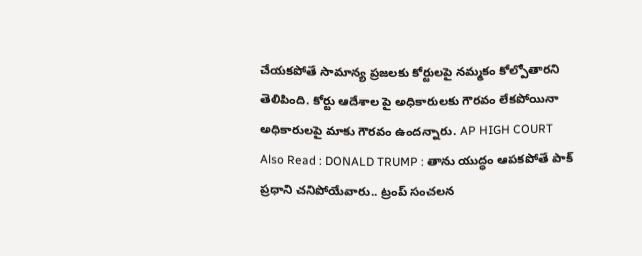చేయకపోతే సామాన్య ప్రజలకు కోర్టులపై నమ్మకం కోల్పోతారని తెలిపింది. కోర్టు ఆదేశాల పై అధికారులకు గౌరవం లేకపోయినా అధికారులపై మాకు గౌరవం ఉందన్నారు. AP HIGH COURT
Also Read : DONALD TRUMP : తాను యుద్ధం ఆపకపోతే పాక్ ప్రధాని చనిపోయేవారు.. ట్రంప్ సంచలన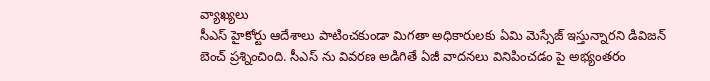వ్యాఖ్యలు
సీఎస్ హైకోర్టు ఆదేశాలు పాటించకుండా మిగతా అధికారులకు ఏమి మెస్సేజ్ ఇస్తున్నారని డివిజన్ బెంచ్ ప్రశ్నించింది. సీఎస్ ను వివరణ అడిగితే ఏజీ వాదనలు వినిపించడం పై అభ్యంతరం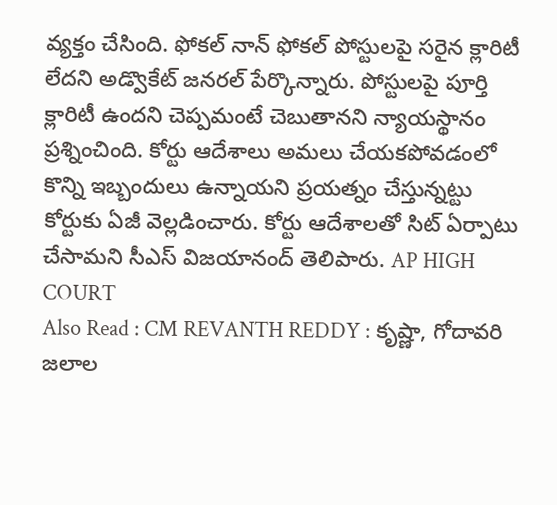వ్యక్తం చేసింది. ఫోకల్ నాన్ ఫోకల్ పోస్టులపై సరైన క్లారిటీ లేదని అడ్వొకేట్ జనరల్ పేర్కొన్నారు. పోస్టులపై పూర్తి క్లారిటీ ఉందని చెప్పమంటే చెబుతానని న్యాయస్థానం ప్రశ్నించింది. కోర్టు ఆదేశాలు అమలు చేయకపోవడంలో కొన్ని ఇబ్బందులు ఉన్నాయని ప్రయత్నం చేస్తున్నట్టు కోర్టుకు ఏజీ వెల్లడించారు. కోర్టు ఆదేశాలతో సిట్ ఏర్పాటు చేసామని సీఎస్ విజయానంద్ తెలిపారు. AP HIGH COURT
Also Read : CM REVANTH REDDY : కృష్ణా, గోదావరి జలాల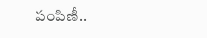పంపిణీ..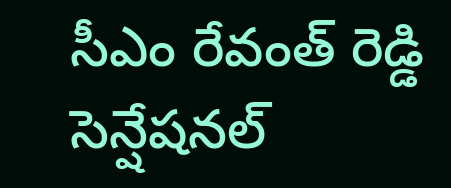సీఎం రేవంత్ రెడ్డి సెన్షేషనల్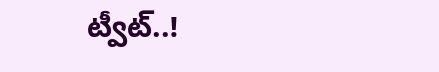ట్వీట్..!